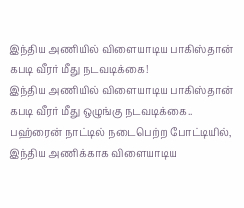இந்திய அணியில் விளையாடிய பாகிஸ்தான் கபடி வீரர் மீது நடவடிக்கை!
இந்திய அணியில் விளையாடிய பாகிஸ்தான் கபடி வீரர் மீது ஒழுங்கு நடவடிக்கை..
பஹ்ரைன் நாட்டில் நடைபெற்ற போட்டியில், இந்திய அணிக்காக விளையாடிய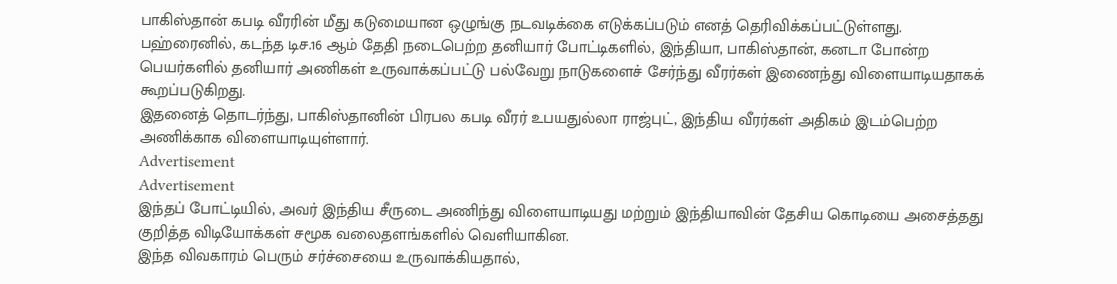பாகிஸ்தான் கபடி வீரரின் மீது கடுமையான ஒழுங்கு நடவடிக்கை எடுக்கப்படும் எனத் தெரிவிக்கப்பட்டுள்ளது.
பஹ்ரைனில், கடந்த டிச.16 ஆம் தேதி நடைபெற்ற தனியார் போட்டிகளில், இந்தியா, பாகிஸ்தான், கனடா போன்ற பெயர்களில் தனியார் அணிகள் உருவாக்கப்பட்டு பல்வேறு நாடுகளைச் சேர்ந்து வீரர்கள் இணைந்து விளையாடியதாகக் கூறப்படுகிறது.
இதனைத் தொடர்ந்து, பாகிஸ்தானின் பிரபல கபடி வீரர் உபயதுல்லா ராஜ்புட், இந்திய வீரர்கள் அதிகம் இடம்பெற்ற அணிக்காக விளையாடியுள்ளார்.
Advertisement
Advertisement
இந்தப் போட்டியில், அவர் இந்திய சீருடை அணிந்து விளையாடியது மற்றும் இந்தியாவின் தேசிய கொடியை அசைத்தது குறித்த விடியோக்கள் சமூக வலைதளங்களில் வெளியாகின.
இந்த விவகாரம் பெரும் சர்ச்சையை உருவாக்கியதால்,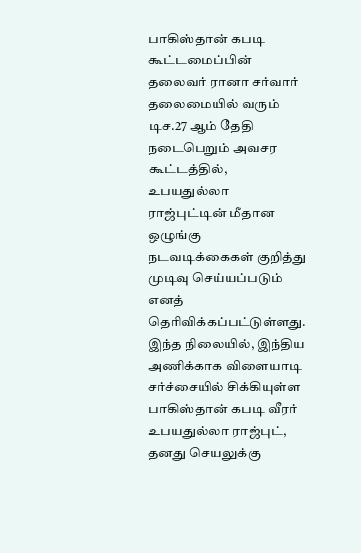பாகிஸ்தான் கபடி கூட்டமைப்பின் தலைவர் ரானா சர்வார் தலைமையில் வரும் டிச.27 ஆம் தேதி நடைபெறும் அவசர கூட்டத்தில், உபயதுல்லா ராஜ்புட்டின் மீதான ஒழுங்கு நடவடிக்கைகள் குறித்து முடிவு செய்யப்படும் எனத் தெரிவிக்கப்பட்டுள்ளது.
இந்த நிலையில், இந்திய அணிக்காக விளையாடி சர்ச்சையில் சிக்கியுள்ள பாகிஸ்தான் கபடி வீரர் உபயதுல்லா ராஜ்புட், தனது செயலுக்கு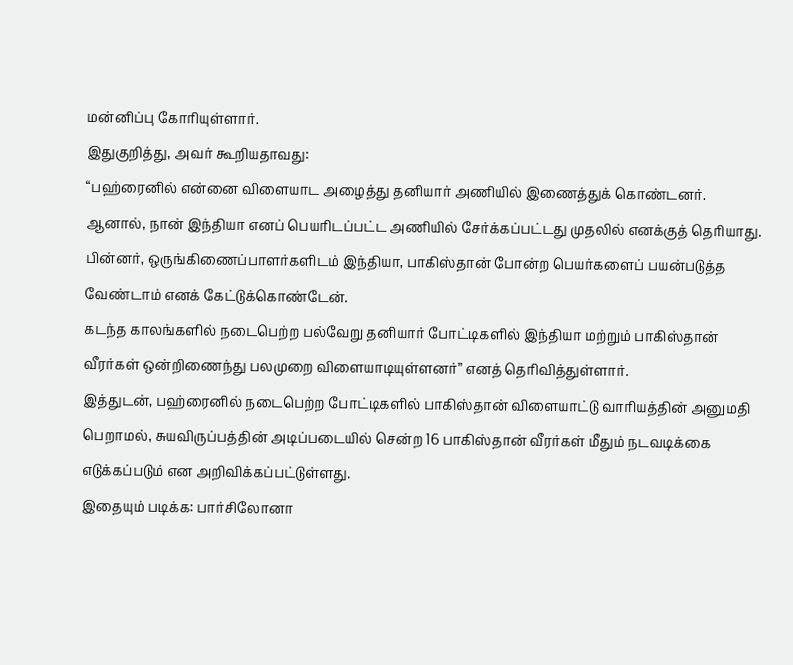மன்னிப்பு கோரியுள்ளார்.
இதுகுறித்து, அவர் கூறியதாவது:
“பஹ்ரைனில் என்னை விளையாட அழைத்து தனியார் அணியில் இணைத்துக் கொண்டனர். ஆனால், நான் இந்தியா எனப் பெயரிடப்பட்ட அணியில் சேர்க்கப்பட்டது முதலில் எனக்குத் தெரியாது. பின்னர், ஒருங்கிணைப்பாளர்களிடம் இந்தியா, பாகிஸ்தான் போன்ற பெயர்களைப் பயன்படுத்த வேண்டாம் எனக் கேட்டுக்கொண்டேன்.
கடந்த காலங்களில் நடைபெற்ற பல்வேறு தனியார் போட்டிகளில் இந்தியா மற்றும் பாகிஸ்தான் வீரர்கள் ஒன்றிணைந்து பலமுறை விளையாடியுள்ளனர்” எனத் தெரிவித்துள்ளார்.
இத்துடன், பஹ்ரைனில் நடைபெற்ற போட்டிகளில் பாகிஸ்தான் விளையாட்டு வாரியத்தின் அனுமதி பெறாமல், சுயவிருப்பத்தின் அடிப்படையில் சென்ற 16 பாகிஸ்தான் வீரர்கள் மீதும் நடவடிக்கை எடுக்கப்படும் என அறிவிக்கப்பட்டுள்ளது.
இதையும் படிக்க: பார்சிலோனா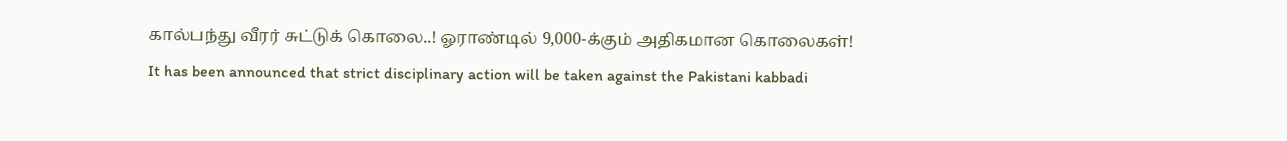கால்பந்து வீரர் சுட்டுக் கொலை..! ஓராண்டில் 9,000-க்கும் அதிகமான கொலைகள்!
It has been announced that strict disciplinary action will be taken against the Pakistani kabbadi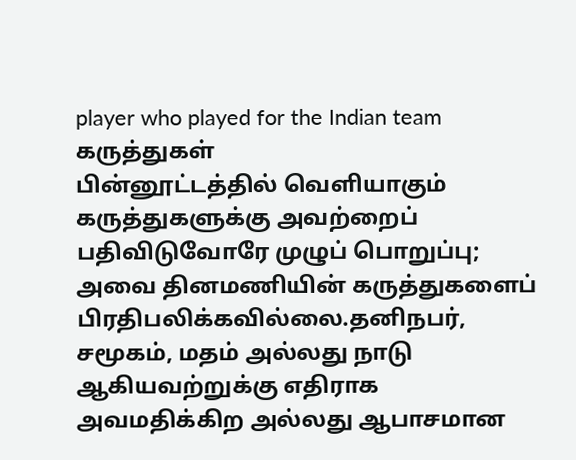player who played for the Indian team
கருத்துகள்
பின்னூட்டத்தில் வெளியாகும் கருத்துகளுக்கு அவற்றைப் பதிவிடுவோரே முழுப் பொறுப்பு; அவை தினமணியின் கருத்துகளைப் பிரதிபலிக்கவில்லை.தனிநபர், சமூகம், மதம் அல்லது நாடு ஆகியவற்றுக்கு எதிராக அவமதிக்கிற அல்லது ஆபாசமான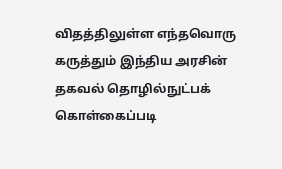விதத்திலுள்ள எந்தவொரு கருத்தும் இந்திய அரசின் தகவல் தொழில்நுட்பக் கொள்கைப்படி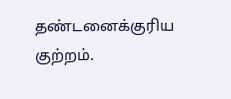தண்டனைக்குரிய குற்றம்.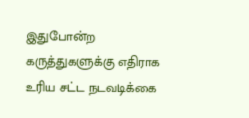இதுபோன்ற கருத்துகளுக்கு எதிராக உரிய சட்ட நடவடிக்கை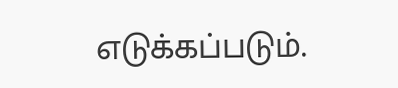எடுக்கப்படும்.